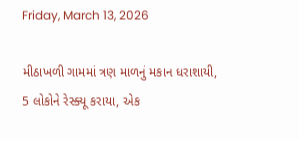Friday, March 13, 2026

મીઠાખળી ગામમાં ત્રણ માળનું મકાન ધરાશાયી, 5 લોકોને રેસ્ક્યૂ કરાયા, એક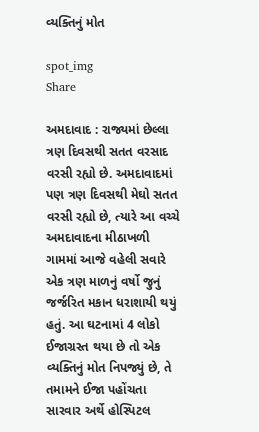વ્યક્તિનું મોત

spot_img
Share

અમદાવાદ : રાજ્યમાં છેલ્લા ત્રણ દિવસથી સતત વરસાદ વરસી રહ્યો છે. અમદાવાદમાં પણ ત્રણ દિવસથી મેઘો સતત વરસી રહ્યો છે, ત્યારે આ વચ્ચે અમદાવાદના મીઠાખળી ગામમાં આજે વહેલી સવારે એક ત્રણ માળનું વર્ષો જુનું જર્જરિત મકાન ધરાશાયી થયું હતું. આ ઘટનામાં 4 લોકો ઈજાગ્રસ્ત થયા છે તો એક વ્યક્તિનું મોત નિપજ્યું છે, તે તમામને ઈજા પહોંચતા સારવાર અર્થે હોસ્પિટલ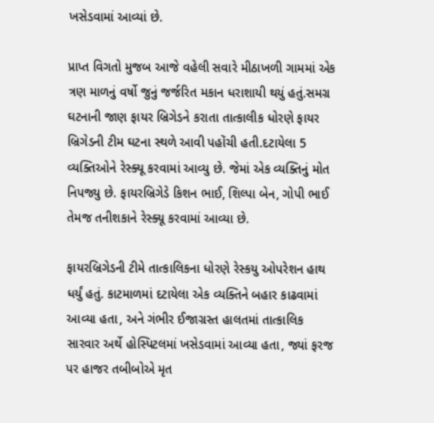ખસેડવામાં આવ્યાં છે.

પ્રાપ્ત વિગતો મુજબ આજે વહેલી સવારે મીઠાખળી ગામમાં એક ત્રણ માળનું વર્ષો જુનું જર્જરિત મકાન ધરાશાયી થયું હતું.સમગ્ર ઘટનાની જાણ ફાયર બ્રિગેડને કરાતા તાત્કાલીક ધોરણે ફાયર બ્રિગેડની ટીમ ઘટના સ્થળે આવી પહોંચી હતી.દટાયેલા 5 વ્યક્તિઓને રેસ્ક્યૂ કરવામાં આવ્યુ છે. જેમાં એક વ્યક્તિનું મોત નિપજ્યુ છે. ફાયરબ્રિગેડે કિશન ભાઈ, શિલ્પા બેન, ગોપી ભાઈ તેમજ તનીશકાને રેસ્ક્યૂ કરવામાં આવ્યા છે.

ફાયરબ્રિગેડની ટીમે તાત્કાલિકના ધોરણે રેસ્કયુ ઓપરેશન હાથ ધર્યું હતું. કાટમાળમાં દટાયેલા એક વ્યક્તિને બહાર કાઢવામાં આવ્યા હતા, અને ગંભીર ઈજાગ્રસ્ત હાલતમાં તાત્કાલિક સારવાર અર્થે હોસ્પિટલમાં ખસેડવામાં આવ્યા હતા, જ્યાં ફરજ પર હાજર તબીબોએ મૃત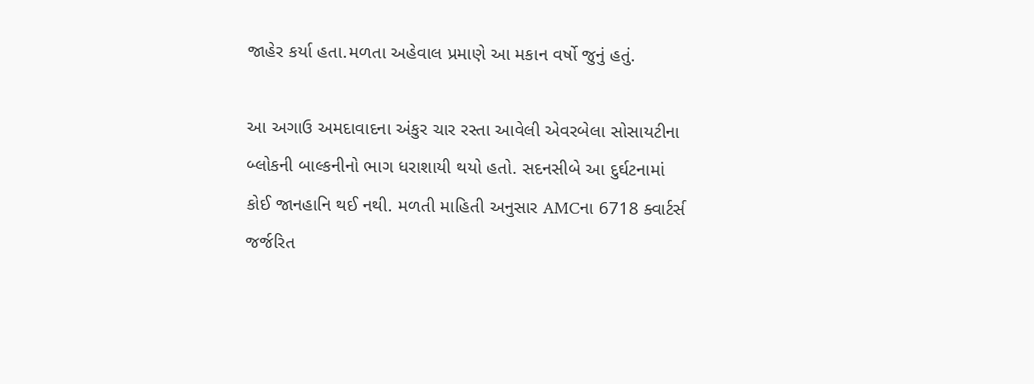જાહેર કર્યા હતા.મળતા અહેવાલ પ્રમાણે આ મકાન વર્ષો જુનું હતું.

આ અગાઉ અમદાવાદના અંકુર ચાર રસ્તા આવેલી એવરબેલા સોસાયટીના બ્લોકની બાલ્કનીનો ભાગ ધરાશાયી થયો હતો. સદનસીબે આ દુર્ઘટનામાં કોઈ જાનહાનિ થઈ નથી. મળતી માહિતી અનુસાર AMCના 6718 ક્વાર્ટર્સ જર્જરિત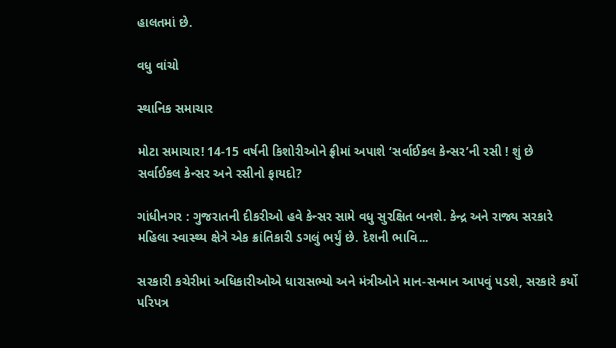હાલતમાં છે.

વધુ વાંચો

સ્થાનિક સમાચાર

મોટા સમાચાર! 14-15 વર્ષની કિશોરીઓને ફ્રીમાં અપાશે ‘સર્વાઈકલ કેન્સર’ની રસી ! શું છે સર્વાઈકલ કેન્સર અને રસીનો ફાયદો?

ગાંધીનગર : ગુજરાતની દીકરીઓ હવે કેન્સર સામે વધુ સુરક્ષિત બનશે. કેન્દ્ર અને રાજ્ય સરકારે મહિલા સ્વાસ્થ્ય ક્ષેત્રે એક ક્રાંતિકારી ડગલું ભર્યું છે. દેશની ભાવિ...

સરકારી કચેરીમાં અધિકારીઓએ ધારાસભ્યો અને મંત્રીઓને માન-સન્માન આપવું પડશે, સરકારે કર્યો પરિપત્ર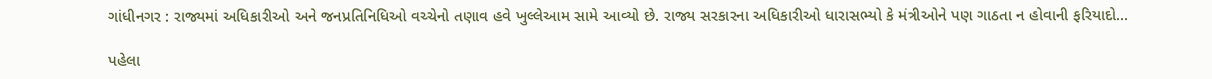ગાંધીનગર : રાજ્યમાં અધિકારીઓ અને જનપ્રતિનિધિઓ વચ્ચેનો તણાવ હવે ખુલ્લેઆમ સામે આવ્યો છે. રાજ્ય સરકારના અધિકારીઓ ધારાસભ્યો કે મંત્રીઓને પણ ગાઠતા ન હોવાની ફરિયાદો...

પહેલા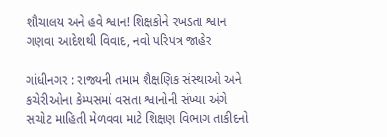શૌચાલય અને હવે શ્વાન! શિક્ષકોને રખડતા શ્વાન ગણવા આદેશથી વિવાદ, નવો પરિપત્ર જાહેર

ગાંધીનગર : રાજ્યની તમામ શૈક્ષણિક સંસ્થાઓ અને કચેરીઓના કેમ્પસમાં વસતા શ્વાનોની સંખ્યા અંગે સચોટ માહિતી મેળવવા માટે શિક્ષણ વિભાગ તાકીદનો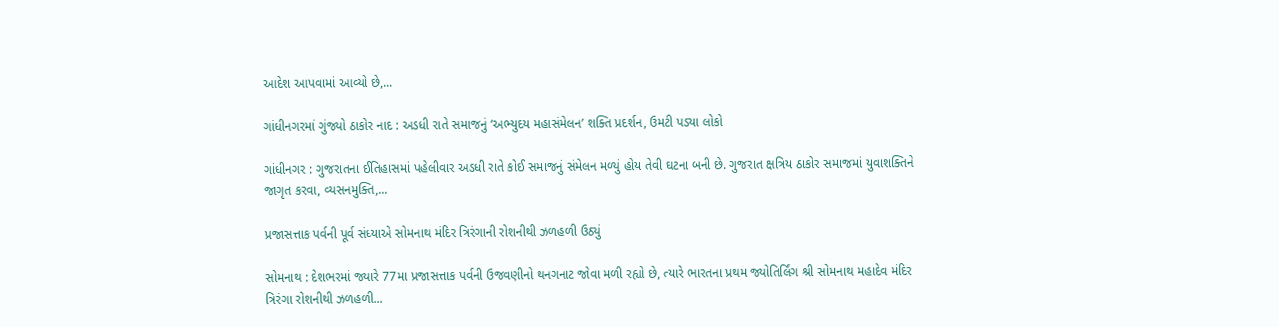આદેશ આપવામાં આવ્યો છે,...

ગાંધીનગરમાં ગુંજ્યો ઠાકોર નાદ : અડધી રાતે સમાજનું ‘અભ્યુદય મહાસંમેલન’ શક્તિ પ્રદર્શન, ઉમટી પડ્યા લોકો

ગાંધીનગર : ગુજરાતના ઈતિહાસમાં પહેલીવાર અડધી રાતે કોઈ સમાજનું સંમેલન મળ્યું હોય તેવી ઘટના બની છે. ગુજરાત ક્ષત્રિય ઠાકોર સમાજમાં યુવાશક્તિને જાગૃત કરવા, વ્યસનમુક્તિ,...

પ્રજાસત્તાક પર્વની પૂર્વ સંધ્યાએ સોમનાથ મંદિર ત્રિરંગાની રોશનીથી ઝળહળી ઉઠ્યું

સોમનાથ : દેશભરમાં જ્યારે 77મા પ્રજાસત્તાક પર્વની ઉજવણીનો થનગનાટ જોવા મળી રહ્યો છે, ત્યારે ભારતના પ્રથમ જ્યોતિર્લિંગ શ્રી સોમનાથ મહાદેવ મંદિર ત્રિરંગા રોશનીથી ઝળહળી...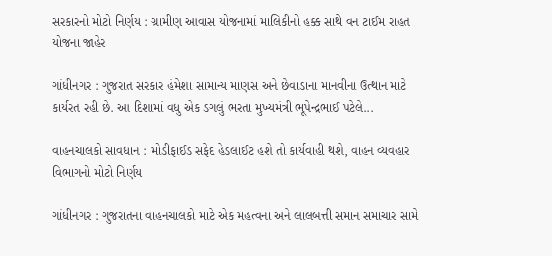સરકારનો મોટો નિર્ણય : ગ્રામીણ આવાસ યોજનામાં માલિકીનો હક્ક સાથે વન ટાઈમ રાહત યોજના જાહેર

ગાંધીનગર : ગુજરાત સરકાર હંમેશા સામાન્ય માણસ અને છેવાડાના માનવીના ઉત્થાન માટે કાર્યરત રહી છે. આ દિશામાં વધુ એક ડગલું ભરતા મુખ્યમંત્રી ભૂપેન્દ્રભાઈ પટેલે...

વાહનચાલકો સાવધાન : મોડીફાઈડ સફેદ હેડલાઈટ હશે તો કાર્યવાહી થશે, વાહન વ્યવહાર વિભાગનો મોટો નિર્ણય

ગાંધીનગર : ગુજરાતના વાહનચાલકો માટે એક મહત્વના અને લાલબત્તી સમાન સમાચાર સામે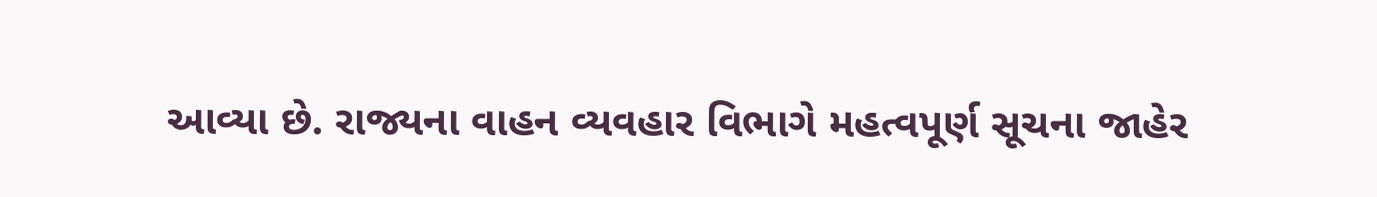આવ્યા છે. રાજ્યના વાહન વ્યવહાર વિભાગે મહત્વપૂર્ણ સૂચના જાહેર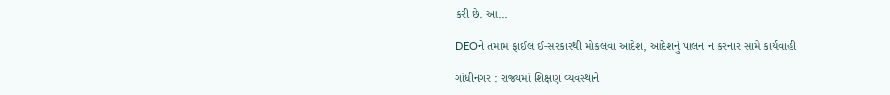કરી છે. આ...

DEOને તમામ ફાઈલ ઈ-સરકારથી મોકલવા આદેશ, આદેશનું પાલન ન કરનાર સામે કાર્યવાહી

ગાંધીનગર : રાજ્યમાં શિક્ષણ વ્યવસ્થાને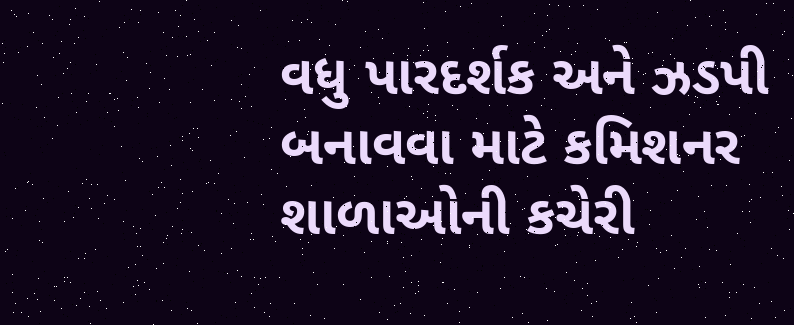વધુ પારદર્શક અને ઝડપી બનાવવા માટે કમિશનર શાળાઓની કચેરી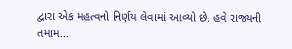દ્વારા એક મહત્વનો નિર્ણય લેવામાં આવ્યો છે. હવે રાજ્યની તમામ...